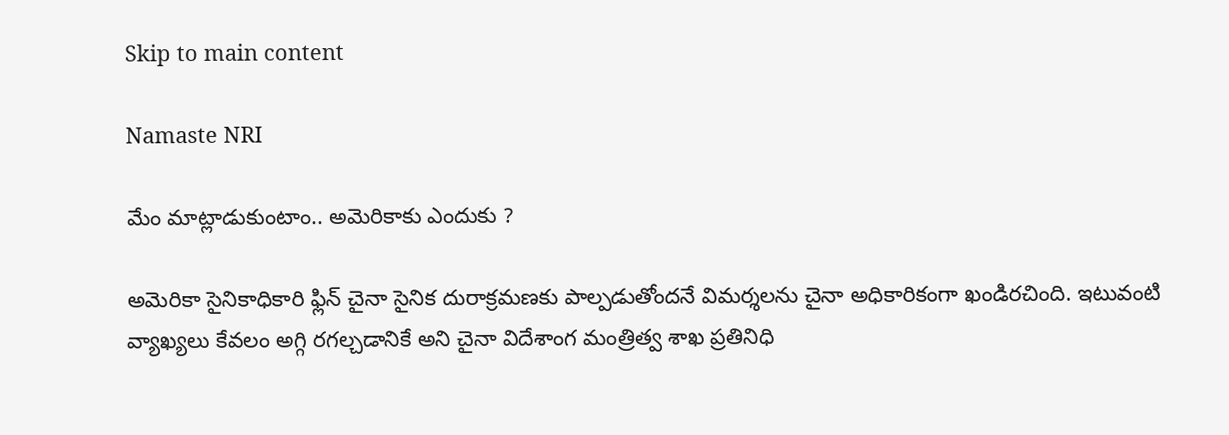Skip to main content

Namaste NRI

మేం మాట్లాడుకుంటాం.. అమెరికాకు ఎందుకు ?

అమెరికా సైనికాధికారి ఫ్లిన్‌ చైనా సైనిక దురాక్రమణకు పాల్పడుతోందనే విమర్శలను చైనా అధికారికంగా ఖండిరచింది. ఇటువంటి వ్యాఖ్యలు కేవలం అగ్గి రగల్చడానికే అని చైనా విదేశాంగ మంత్రిత్వ శాఖ ప్రతినిధి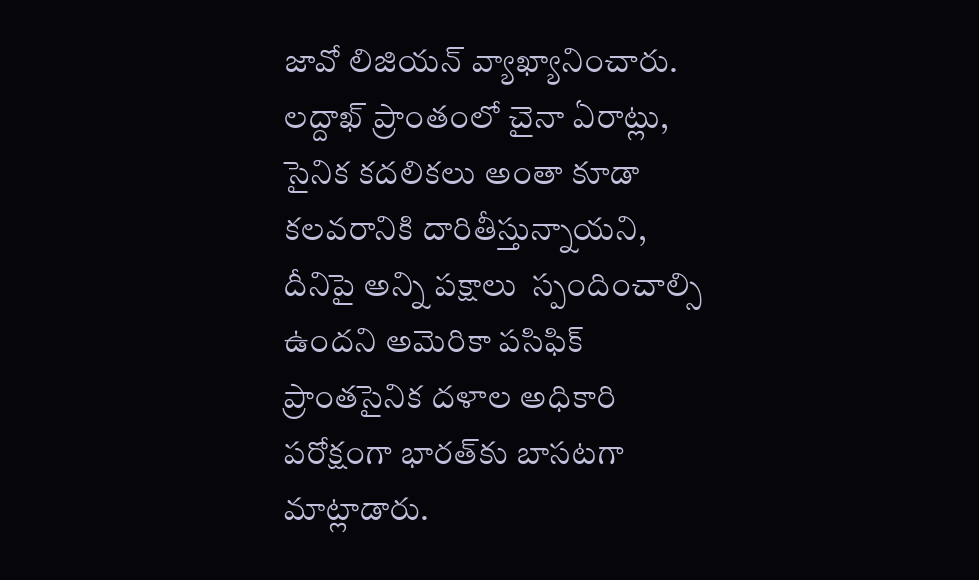జావో లిజియన్‌ వ్యాఖ్యానించారు. లద్దాఖ్‌ ప్రాంతంలో చైనా ఏరాట్లు,  సైనిక కదలికలు అంతా కూడా కలవరానికి దారితీస్తున్నాయని, దీనిపై అన్ని పక్షాలు  స్పందించాల్సి ఉందని అమెరికా పసిఫిక్‌ ప్రాంతసైనిక దళాల అధికారి పరోక్షంగా భారత్‌కు బాసటగా మాట్లాడారు.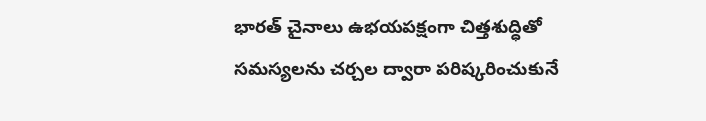భారత్‌ చైనాలు ఉభయపక్షంగా చిత్తశుద్ధితో సమస్యలను చర్చల ద్వారా పరిష్కరించుకునే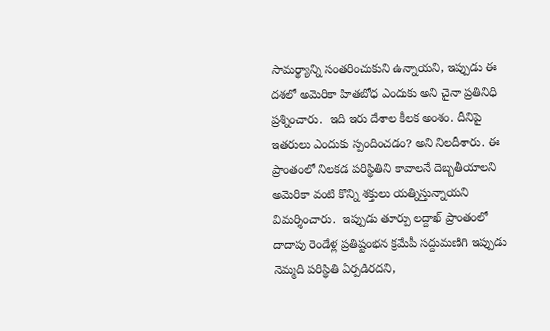సామర్థ్యాన్ని సంతరించుకుని ఉన్నాయని, ఇప్పుడు ఈ దశలో అమెరికా హితబోధ ఎందుకు అని చైనా ప్రతినిధి ప్రశ్నించారు.  ఇది ఇరు దేశాల కీలక అంశం. దీనిపై ఇతరులు ఎందుకు స్పందించడం? అని నిలదీశారు. ఈ ప్రాంతంలో నిలకడ పరిస్థితిని కావాలనే దెబ్బతీయాలని అమెరికా వంటి కొన్ని శక్తులు యత్నిస్తున్నాయని విమర్శించారు.  ఇప్పుడు తూర్పు లద్దాఖ్‌ ప్రాంతంలో దాదాపు రెండేళ్ల ప్రతిష్టంభన క్రమేపీ సద్దుమణిగి ఇప్పుడు నెమ్మది పరిస్థితి ఏర్పడిరదని,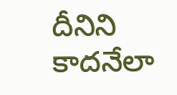దీనిని కాదనేలా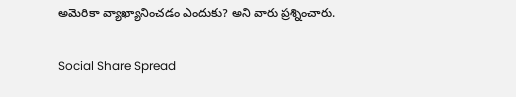అమెరికా వ్యాఖ్యానించడం ఎందుకు? అని వారు ప్రశ్నించారు.

Social Share Spread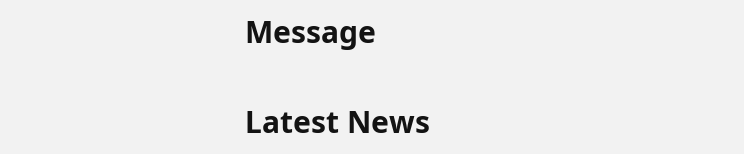Message

Latest News